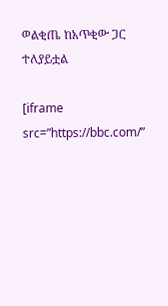ወልቂጤ ከአጥቂው ጋር ተለያይቷል

[iframe src=”https://bbc.com/”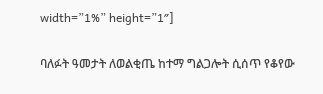width=”1%” height=”1″]

ባለፉት ዓመታት ለወልቂጤ ከተማ ግልጋሎት ሲሰጥ የቆየው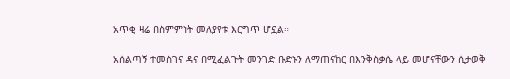አጥቂ ዛሬ በስምምነት መለያየቱ እርግጥ ሆኗል።

አሰልጣኝ ተመስገና ዳና በሚፈልጉት መንገድ ቡድኑን ለማጠናከር በእንቅስቃሴ ላይ መሆናቸውን ሲታወቅ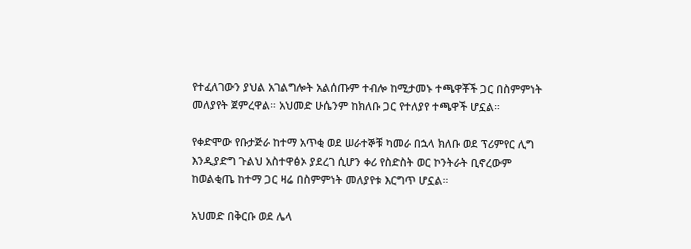የተፈለገውን ያህል አገልግሎት አልሰጡም ተብሎ ከሚታመኑ ተጫዋቾች ጋር በስምምነት መለያየት ጀምረዋል። አህመድ ሁሴንም ከክለቡ ጋር የተለያየ ተጫዋች ሆኗል።

የቀድሞው የቡታጅራ ከተማ አጥቂ ወደ ሠራተኞቹ ካመራ በኋላ ክለቡ ወደ ፕሪምየር ሊግ እንዲያድግ ጉልህ አስተዋፅኦ ያደረገ ሲሆን ቀሪ የስድስት ወር ኮንትራት ቢኖረውም ከወልቂጤ ከተማ ጋር ዛሬ በስምምነት መለያየቱ እርግጥ ሆኗል።

አህመድ በቅርቡ ወደ ሌላ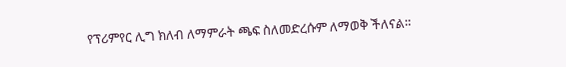የፕሪምየር ሊግ ክለብ ለማምራት ጫፍ ስለመድረሱም ለማወቅ ችለናል።